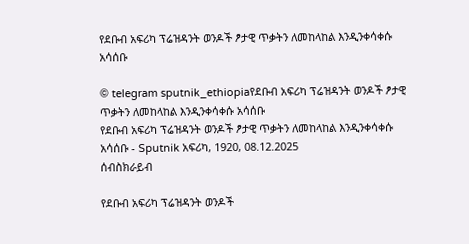የደቡብ አፍሪካ ፕሬዝዳንት ወንዶች ፆታዊ ጥቃትን ለመከላከል እንዲንቀሳቀሱ አሳሰቡ

© telegram sputnik_ethiopiaየደቡብ አፍሪካ ፕሬዝዳንት ወንዶች ፆታዊ ጥቃትን ለመከላከል እንዲንቀሳቀሱ አሳሰቡ
የደቡብ አፍሪካ ፕሬዝዳንት ወንዶች ፆታዊ ጥቃትን ለመከላከል እንዲንቀሳቀሱ አሳሰቡ - Sputnik አፍሪካ, 1920, 08.12.2025
ሰብስክራይብ

የደቡብ አፍሪካ ፕሬዝዳንት ወንዶች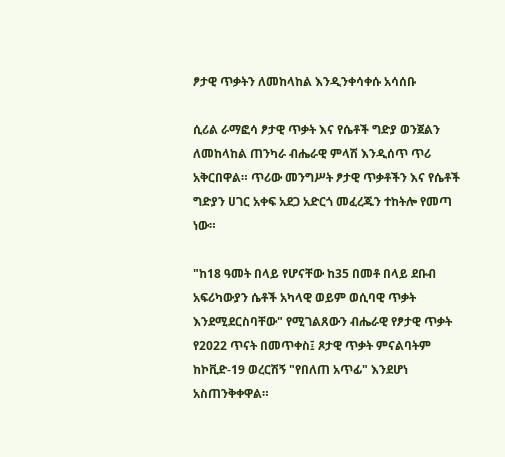ፆታዊ ጥቃትን ለመከላከል እንዲንቀሳቀሱ አሳሰቡ

ሲሪል ራማፎሳ ፆታዊ ጥቃት እና የሴቶች ግድያ ወንጀልን ለመከላከል ጠንካራ ብሔራዊ ምላሽ እንዲሰጥ ጥሪ አቅርበዋል። ጥሪው መንግሥት ፆታዊ ጥቃቶችን እና የሴቶች ግድያን ሀገር አቀፍ አደጋ አድርጎ መፈረጁን ተከትሎ የመጣ ነው።

"ከ18 ዓመት በላይ የሆናቸው ከ35 በመቶ በላይ ደቡብ አፍሪካውያን ሴቶች አካላዊ ወይም ወሲባዊ ጥቃት እንደሚደርስባቸው" የሚገልጸውን ብሔራዊ የፆታዊ ጥቃት የ2022 ጥናት በመጥቀስ፤ ጾታዊ ጥቃት ምናልባትም ከኮቪድ-19 ወረርሽኝ "የበለጠ አጥፊ" እንደሆነ አስጠንቅቀዋል።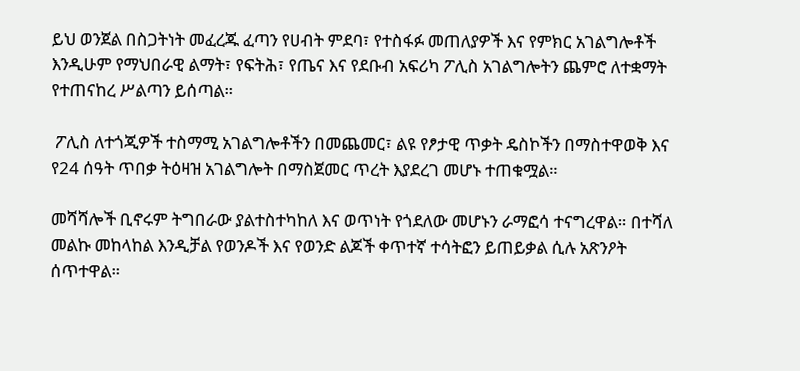ይህ ወንጀል በስጋትነት መፈረጁ ፈጣን የሀብት ምደባ፣ የተስፋፉ መጠለያዎች እና የምክር አገልግሎቶች እንዲሁም የማህበራዊ ልማት፣ የፍትሕ፣ የጤና እና የደቡብ አፍሪካ ፖሊስ አገልግሎትን ጨምሮ ለተቋማት የተጠናከረ ሥልጣን ይሰጣል።

 ፖሊስ ለተጎጂዎች ተስማሚ አገልግሎቶችን በመጨመር፣ ልዩ የፆታዊ ጥቃት ዴስኮችን በማስተዋወቅ እና የ24 ሰዓት ጥበቃ ትዕዛዝ አገልግሎት በማስጀመር ጥረት እያደረገ መሆኑ ተጠቁሟል።

መሻሻሎች ቢኖሩም ትግበራው ያልተስተካከለ እና ወጥነት የጎደለው መሆኑን ራማፎሳ ተናግረዋል። በተሻለ መልኩ መከላከል እንዲቻል የወንዶች እና የወንድ ልጆች ቀጥተኛ ተሳትፎን ይጠይቃል ሲሉ አጽንዖት ሰጥተዋል።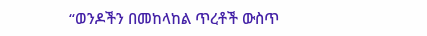“ወንዶችን በመከላከል ጥረቶች ውስጥ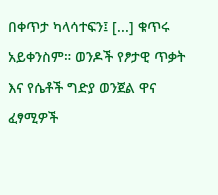በቀጥታ ካላሳተፍን፤ [...] ቁጥሩ አይቀንስም። ወንዶች የፆታዊ ጥቃት እና የሴቶች ግድያ ወንጀል ዋና ፈፃሚዎች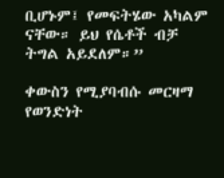ቢሆኑም፤ የመፍትሄው አካልም ናቸው። ይህ የሴቶች ብቻ ትግል አይደለም።”

ቀውስን የሚያባብሱ መርዛማ የወንድነት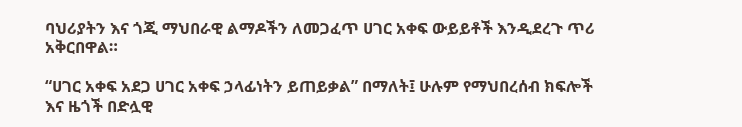ባህሪያትን እና ጎጂ ማህበራዊ ልማዶችን ለመጋፈጥ ሀገር አቀፍ ውይይቶች እንዲደረጉ ጥሪ አቅርበዋል።

“ሀገር አቀፍ አደጋ ሀገር አቀፍ ኃላፊነትን ይጠይቃል” በማለት፤ ሁሉም የማህበረሰብ ክፍሎች እና ዜጎች በድሏዊ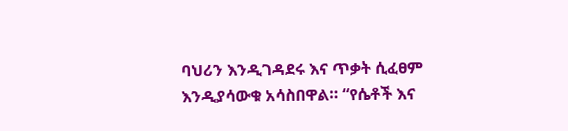ባህሪን እንዲገዳደሩ እና ጥቃት ሲፈፀም እንዲያሳውቁ አሳስበዋል። “የሴቶች እና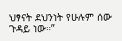ህፃናት ደህንነት የሁሉም ሰው ጉዳይ ነው።”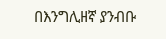በእንግሊዘኛ ያንብቡ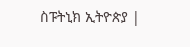ስፑትኒክ ኢትዮጵያ |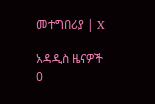መተግበሪያ | X

አዳዲስ ዜናዎች
0